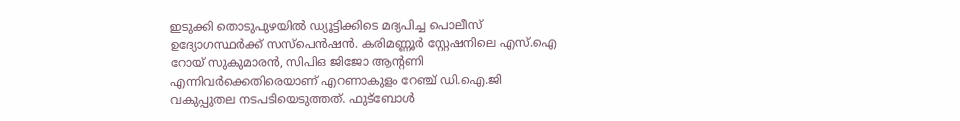ഇടുക്കി തൊടുപുഴയിൽ ഡ്യൂട്ടിക്കിടെ മദ്യപിച്ച പൊലീസ് ഉദ്യോഗസ്ഥർക്ക് സസ്പെൻഷൻ. കരിമണ്ണൂർ സ്റ്റേഷനിലെ എസ്.ഐ റോയ് സുകുമാരൻ, സിപിഒ ജിജോ ആന്റണി എന്നിവർക്കെതിരെയാണ് എറണാകുളം റേഞ്ച് ഡി.ഐ.ജി വകുപ്പുതല നടപടിയെടുത്തത്. ഫുട്ബോൾ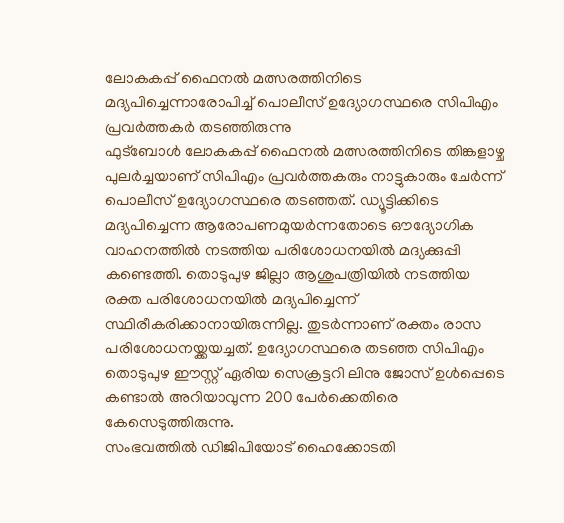ലോകകപ്പ് ഫൈനൽ മത്സരത്തിനിടെ മദ്യപിച്ചെന്നാരോപിച്ച് പൊലീസ് ഉദ്യോഗസ്ഥരെ സിപിഎം പ്രവർത്തകർ തടഞ്ഞിരുന്നു
ഫുട്ബോൾ ലോകകപ്പ് ഫൈനൽ മത്സരത്തിനിടെ തിങ്കളാഴ്ച പുലർച്ചയാണ് സിപിഎം പ്രവർത്തകരും നാട്ടുകാരും ചേർന്ന് പൊലീസ് ഉദ്യോഗസ്ഥരെ തടഞ്ഞത്. ഡ്യൂട്ടിക്കിടെ മദ്യപിച്ചെന്ന ആരോപണമുയർന്നതോടെ ഔദ്യോഗിക വാഹനത്തിൽ നടത്തിയ പരിശോധനയിൽ മദ്യക്കുപ്പി കണ്ടെത്തി. തൊടുപുഴ ജില്ലാ ആശുപത്രിയിൽ നടത്തിയ രക്ത പരിശോധനയിൽ മദ്യപിച്ചെന്ന് സ്ഥിരീകരിക്കാനായിരുന്നില്ല. തുടർന്നാണ് രക്തം രാസ പരിശോധനയ്ക്കയച്ചത്. ഉദ്യോഗസ്ഥരെ തടഞ്ഞ സിപിഎം തൊടുപുഴ ഈസ്റ്റ് ഏരിയ സെക്രട്ടറി ലിനു ജോസ് ഉൾപ്പെടെ കണ്ടാൽ അറിയാവുന്ന 200 പേർക്കെതിരെ കേസെടുത്തിരുന്നു.
സംഭവത്തിൽ ഡിജിപിയോട് ഹൈക്കോടതി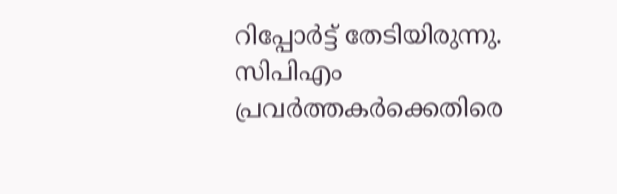റിപ്പോർട്ട് തേടിയിരുന്നു. സിപിഎം പ്രവർത്തകർക്കെതിരെ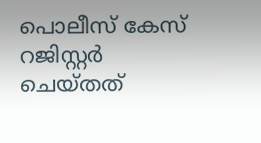പൊലീസ് കേസ് റജിസ്റ്റർ ചെയ്തത്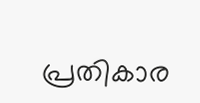പ്രതികാര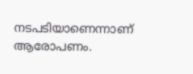നടപടിയാണെന്നാണ് ആരോപണം.